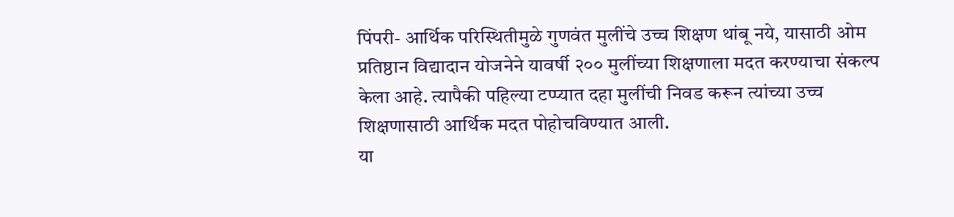पिंपरी- आर्थिक परिस्थितीमुळे गुणवंत मुलींचे उच्च शिक्षण थांबू नये, यासाठी ओम प्रतिष्ठान विद्यादान योजनेने यावर्षी २०० मुलींच्या शिक्षणाला मदत करण्याचा संकल्प केला आहे. त्यापैकी पहिल्या टप्प्यात दहा मुलींची निवड करून त्यांच्या उच्च शिक्षणासाठी आर्थिक मदत पोहोचविण्यात आली.
या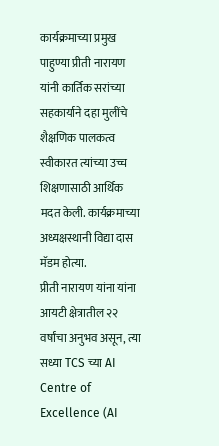कार्यक्रमाच्या प्रमुख पाहुण्या प्रीती नारायण यांनी कार्तिक सरांच्या सहकार्याने दहा मुलींचे शैक्षणिक पालकत्व स्वीकारत त्यांच्या उच्च शिक्षणासाठी आर्थिक मदत केली. कार्यक्रमाच्या अध्यक्षस्थानी विद्या दास मॅडम होत्या.
प्रीती नारायण यांना यांना आयटी क्षेत्रातील २२ वर्षांचा अनुभव असून, त्या सध्या TCS च्या AI Centre of Excellence (AI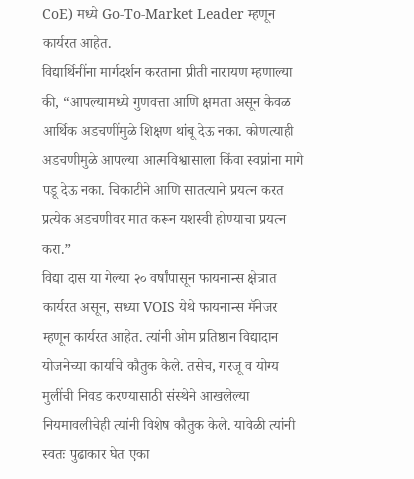CoE) मध्ये Go-To-Market Leader म्हणून कार्यरत आहेत.
विद्यार्थिनींना मार्गदर्शन करताना प्रीती नारायण म्हणाल्या की, “आपल्यामध्ये गुणवत्ता आणि क्षमता असून केवळ आर्थिक अडचणींमुळे शिक्षण थांबू देऊ नका. कोणत्याही अडचणीमुळे आपल्या आत्मविश्वासाला किंवा स्वप्नांना मागे पडू देऊ नका. चिकाटीने आणि सातत्याने प्रयत्न करत प्रत्येक अडचणीवर मात करून यशस्वी होण्याचा प्रयत्न करा.”
विद्या दास या गेल्या २० वर्षांपासून फायनान्स क्षेत्रात कार्यरत असून, सध्या VOIS येथे फायनान्स मॅनेजर म्हणून कार्यरत आहेत. त्यांनी ओम प्रतिष्ठान विद्यादान योजनेच्या कार्याचे कौतुक केले. तसेच, गरजू व योग्य मुलींची निवड करण्यासाठी संस्थेने आखलेल्या नियमावलीचेही त्यांनी विशेष कौतुक केले. यावेळी त्यांनी स्वतः पुढाकार घेत एका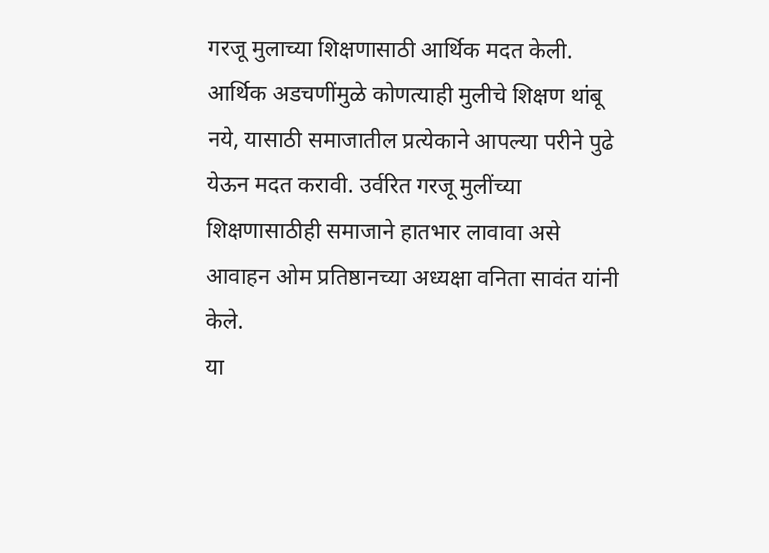गरजू मुलाच्या शिक्षणासाठी आर्थिक मदत केली.
आर्थिक अडचणींमुळे कोणत्याही मुलीचे शिक्षण थांबू नये, यासाठी समाजातील प्रत्येकाने आपल्या परीने पुढे येऊन मदत करावी. उर्वरित गरजू मुलींच्या शिक्षणासाठीही समाजाने हातभार लावावा असे आवाहन ओम प्रतिष्ठानच्या अध्यक्षा वनिता सावंत यांनी केले.
या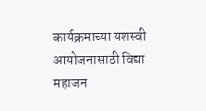कार्यक्रमाच्या यशस्वी आयोजनासाठी विद्या महाजन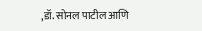,डॉ. सोनल पाटील आणि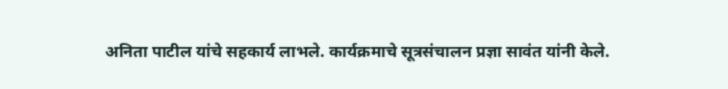अनिता पाटील यांचे सहकार्य लाभले. कार्यक्रमाचे सूत्रसंचालन प्रज्ञा सावंत यांनी केले.